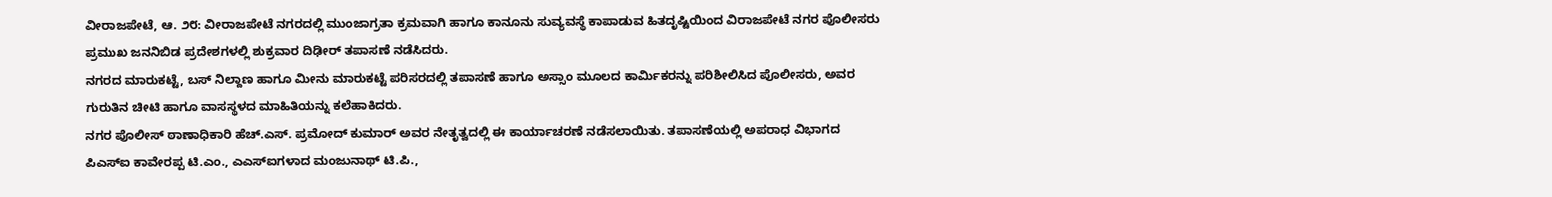ವೀರಾಜಪೇಟೆ, ಆ. ೨೮: ವೀರಾಜಪೇಟೆ ನಗರದಲ್ಲಿ ಮುಂಜಾಗ್ರತಾ ಕ್ರಮವಾಗಿ ಹಾಗೂ ಕಾನೂನು ಸುವ್ಯವಸ್ಥೆ ಕಾಪಾಡುವ ಹಿತದೃಷ್ಟಿಯಿಂದ ವಿರಾಜಪೇಟೆ ನಗರ ಪೊಲೀಸರು ಪ್ರಮುಖ ಜನನಿಬಿಡ ಪ್ರದೇಶಗಳಲ್ಲಿ ಶುಕ್ರವಾರ ದಿಢೀರ್ ತಪಾಸಣೆ ನಡೆಸಿದರು.
ನಗರದ ಮಾರುಕಟ್ಟೆ, ಬಸ್ ನಿಲ್ದಾಣ ಹಾಗೂ ಮೀನು ಮಾರುಕಟ್ಟೆ ಪರಿಸರದಲ್ಲಿ ತಪಾಸಣೆ ಹಾಗೂ ಅಸ್ಸಾಂ ಮೂಲದ ಕಾರ್ಮಿಕರನ್ನು ಪರಿಶೀಲಿಸಿದ ಪೊಲೀಸರು, ಅವರ ಗುರುತಿನ ಚೀಟಿ ಹಾಗೂ ವಾಸಸ್ಥಳದ ಮಾಹಿತಿಯನ್ನು ಕಲೆಹಾಕಿದರು.
ನಗರ ಪೊಲೀಸ್ ಠಾಣಾಧಿಕಾರಿ ಹೆಚ್.ಎಸ್. ಪ್ರಮೋದ್ ಕುಮಾರ್ ಅವರ ನೇತೃತ್ವದಲ್ಲಿ ಈ ಕಾರ್ಯಾಚರಣೆ ನಡೆಸಲಾಯಿತು. ತಪಾಸಣೆಯಲ್ಲಿ ಅಪರಾಧ ವಿಭಾಗದ ಪಿಎಸ್ಐ ಕಾವೇರಪ್ಪ ಟಿ.ಎಂ., ಎಎಸ್ಐಗಳಾದ ಮಂಜುನಾಥ್ ಟಿ.ಪಿ.,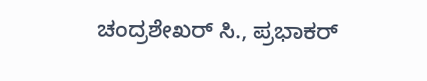ಚಂದ್ರಶೇಖರ್ ಸಿ., ಪ್ರಭಾಕರ್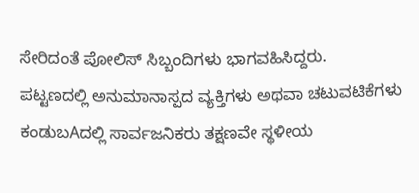ಸೇರಿದಂತೆ ಪೋಲಿಸ್ ಸಿಬ್ಬಂದಿಗಳು ಭಾಗವಹಿಸಿದ್ದರು.
ಪಟ್ಟಣದಲ್ಲಿ ಅನುಮಾನಾಸ್ಪದ ವ್ಯಕ್ತಿಗಳು ಅಥವಾ ಚಟುವಟಿಕೆಗಳು ಕಂಡುಬAದಲ್ಲಿ ಸಾರ್ವಜನಿಕರು ತಕ್ಷಣವೇ ಸ್ಥಳೀಯ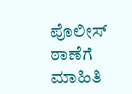ಪೊಲೀಸ್ ಠಾಣೆಗೆ ಮಾಹಿತಿ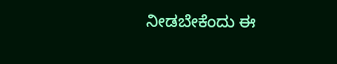ನೀಡಬೇಕೆಂದು ಈ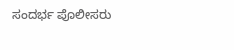ಸಂದರ್ಭ ಪೊಲೀಸರು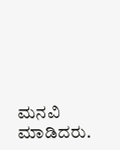ಮನವಿ ಮಾಡಿದರು.